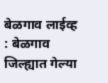बेळगाव लाईव्ह : बेळगाव जिल्ह्यात गेल्या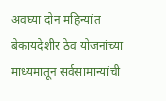अवघ्या दोन महिन्यांत बेकायदेशीर ठेव योजनांच्या माध्यमातून सर्वसामान्यांची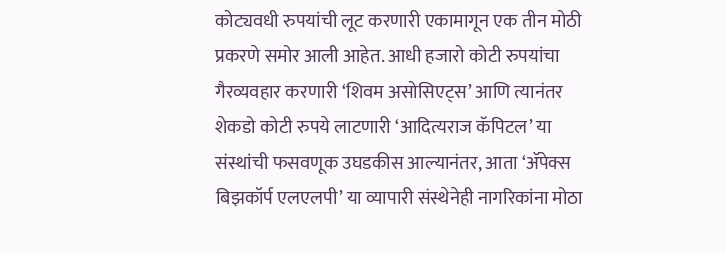कोट्यवधी रुपयांची लूट करणारी एकामागून एक तीन मोठी प्रकरणे समोर आली आहेत. आधी हजारो कोटी रुपयांचा गैरव्यवहार करणारी ‘शिवम असोसिएट्स’ आणि त्यानंतर शेकडो कोटी रुपये लाटणारी ‘आदित्यराज कॅपिटल’ या संस्थांची फसवणूक उघडकीस आल्यानंतर, आता ‘ॲपेक्स बिझकॉर्प एलएलपी’ या व्यापारी संस्थेनेही नागरिकांना मोठा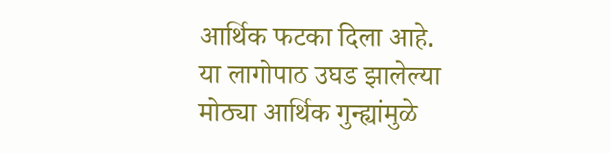आर्थिक फटका दिला आहे.
या लागोपाठ उघड झालेल्या मोठ्या आर्थिक गुन्ह्यांमुळे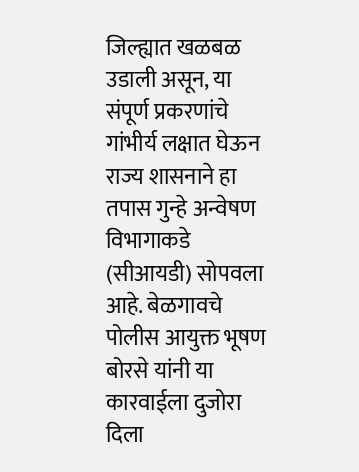जिल्ह्यात खळबळ उडाली असून, या संपूर्ण प्रकरणांचे गांभीर्य लक्षात घेऊन राज्य शासनाने हा तपास गुन्हे अन्वेषण विभागाकडे (सीआयडी) सोपवला आहे. बेळगावचे पोलीस आयुक्त भूषण बोरसे यांनी या कारवाईला दुजोरा दिला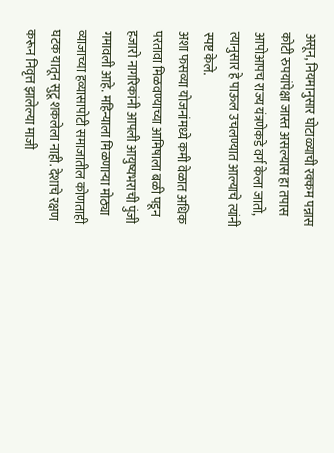असून, नियमानुसार घोटाळ्याची रक्कम पन्नास कोटी रुपयांपेक्षा जास्त असल्यास हा तपास आपोआपच राज्य यंत्रणेकडे वर्ग केला जातो, त्यानुसार हे पाऊल उचलण्यात आल्याचे त्यांनी स्पष्ट केले.
अशा फसव्या योजनांमध्ये कमी वेळात अधिक परतावा मिळवण्याच्या आमिषाला बळी पडून हजारो नागरिकांनी आपली आयुष्यभराची पुंजी गमावली आहे. महिन्याला मिळणाऱ्या मोठ्या व्याजाच्या हव्यासापोटी समाजातील कोणताही घटक यातून सुटू शकलेला नाही. देशाचे रक्षण करून निवृत्त झालेल्या माजी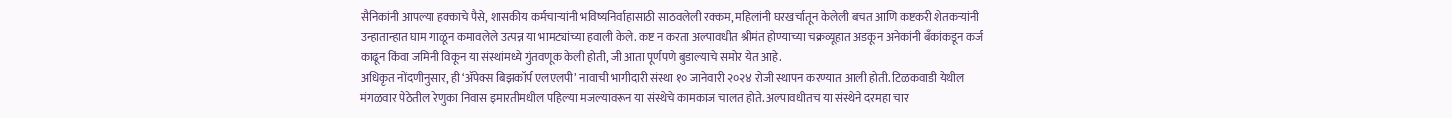सैनिकांनी आपल्या हक्काचे पैसे, शासकीय कर्मचाऱ्यांनी भविष्यनिर्वाहासाठी साठवलेली रक्कम, महिलांनी घरखर्चातून केलेली बचत आणि कष्टकरी शेतकऱ्यांनी उन्हातान्हात घाम गाळून कमावलेले उत्पन्न या भामट्यांच्या हवाली केले. कष्ट न करता अल्पावधीत श्रीमंत होण्याच्या चक्रव्यूहात अडकून अनेकांनी बँकांकडून कर्ज काढून किंवा जमिनी विकून या संस्थांमध्ये गुंतवणूक केली होती, जी आता पूर्णपणे बुडाल्याचे समोर येत आहे.
अधिकृत नोंदणीनुसार, ही ‘ॲपेक्स बिझकॉर्प एलएलपी’ नावाची भागीदारी संस्था १० जानेवारी २०२४ रोजी स्थापन करण्यात आली होती. टिळकवाडी येथील मंगळवार पेठेतील रेणुका निवास इमारतीमधील पहिल्या मजल्यावरून या संस्थेचे कामकाज चालत होते. अल्पावधीतच या संस्थेने दरमहा चार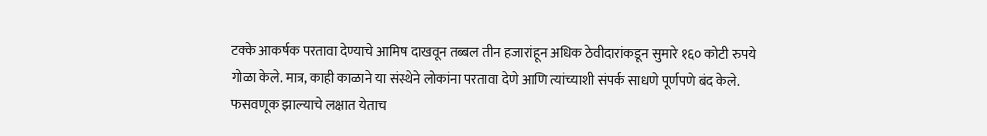टक्के आकर्षक परतावा देण्याचे आमिष दाखवून तब्बल तीन हजारांहून अधिक ठेवीदारांकडून सुमारे १६० कोटी रुपये गोळा केले. मात्र, काही काळाने या संस्थेने लोकांना परतावा देणे आणि त्यांच्याशी संपर्क साधणे पूर्णपणे बंद केले. फसवणूक झाल्याचे लक्षात येताच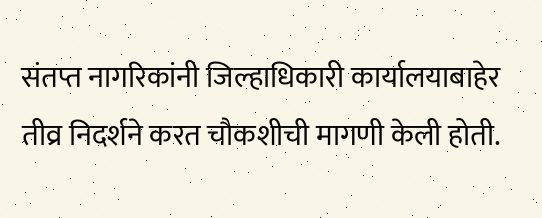संतप्त नागरिकांनी जिल्हाधिकारी कार्यालयाबाहेर तीव्र निदर्शने करत चौकशीची मागणी केली होती.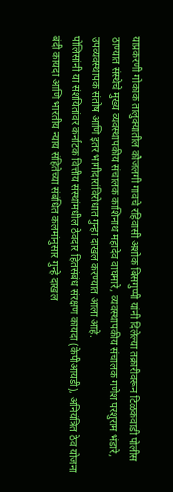याप्रकरणी गोकाक तालुक्यातील कौजलगी गावचे रहिवासी अशोक बिसगुप्पी यांनी दिलेल्या तक्रारीवरून टिळकवाडी पोलीस ठाण्यात संस्थेचे मुख्य व्यवस्थापकीय संचालक काशिनाथ महादेव वाघमारे, व्यवस्थापकीय संचालक गणेश परशुराम भंडारे, उपव्यवस्थापक संतोष आणि इतर भागीदारांविरोधात गुन्हा दाखल करण्यात आला आहे.
पोलिसांनी या संशयितांवर कर्नाटक वित्तीय संस्थांमधील ठेवदार हितसंबंध संरक्षण कायदा (केपीआयडी), अनियंत्रित ठेव योजना बंदी कायदा आणि भारतीय न्याय संहितेच्या संबंधित कलमांनुसार गुन्हे दाखल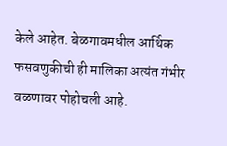केले आहेत. बेळगावमधील आर्थिक फसवणुकीची ही मालिका अत्यंत गंभीर वळणावर पोहोचली आहे.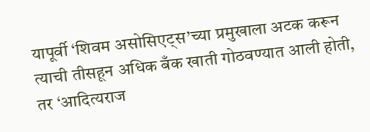यापूर्वी ‘शिवम असोसिएट्स’च्या प्रमुखाला अटक करून त्याची तीसहून अधिक बँक खाती गोठवण्यात आली होती, तर ‘आदित्यराज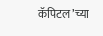कॅपिटल’च्या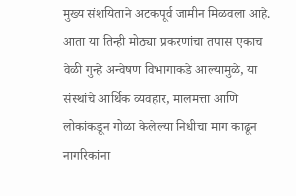मुख्य संशयिताने अटकपूर्व जामीन मिळवला आहे. आता या तिन्ही मोठ्या प्रकरणांचा तपास एकाच वेळी गुन्हे अन्वेषण विभागाकडे आल्यामुळे, या संस्थांचे आर्थिक व्यवहार, मालमत्ता आणि लोकांकडून गोळा केलेल्या निधीचा माग काढून नागरिकांना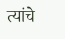त्यांचे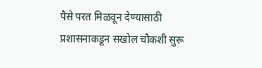पैसे परत मिळवून देण्यासाठी प्रशासनाकडून सखोल चौकशी सुरू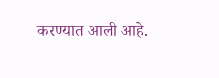करण्यात आली आहे.